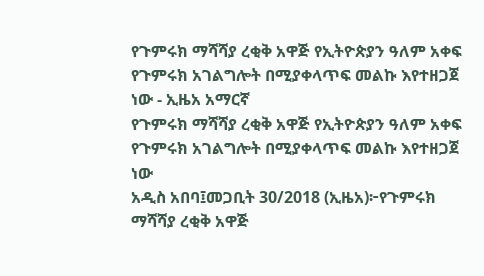የጉምሩክ ማሻሻያ ረቂቅ አዋጅ የኢትዮጵያን ዓለም አቀፍ የጉምሩክ አገልግሎት በሚያቀላጥፍ መልኩ እየተዘጋጀ ነው - ኢዜአ አማርኛ
የጉምሩክ ማሻሻያ ረቂቅ አዋጅ የኢትዮጵያን ዓለም አቀፍ የጉምሩክ አገልግሎት በሚያቀላጥፍ መልኩ እየተዘጋጀ ነው
አዲስ አበባ፤መጋቢት 30/2018 (ኢዜአ)፦የጉምሩክ ማሻሻያ ረቂቅ አዋጅ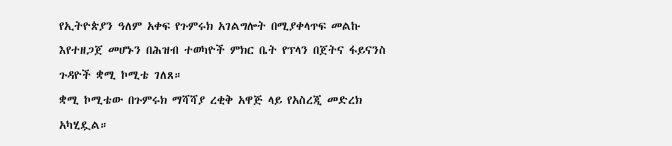የኢትዮጵያን ዓለም አቀፍ የጉምሩክ አገልግሎት በሚያቀላጥፍ መልኩ እየተዘጋጀ መሆኑን በሕዝብ ተወካዮች ምክር ቤት የፕላን በጀትና ፋይናንስ ጉዳዮች ቋሚ ኮሚቴ ገለጸ።
ቋሚ ኮሚቴው በጉምሩክ ማሻሻያ ረቂቅ አዋጅ ላይ የአስረጂ መድረክ አካሂዷል።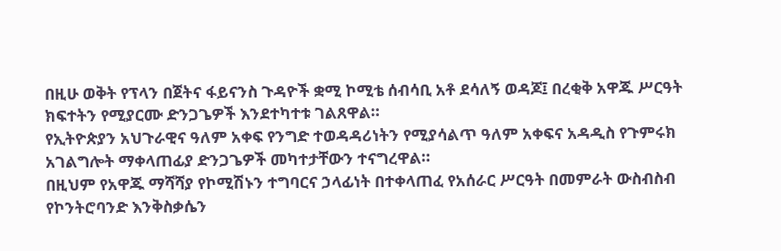በዚሁ ወቅት የፕላን በጀትና ፋይናንስ ጉዳዮች ቋሚ ኮሚቴ ሰብሳቢ አቶ ደሳለኝ ወዳጆ፤ በረቂቅ አዋጁ ሥርዓት ክፍተትን የሚያርሙ ድንጋጌዎች እንደተካተቱ ገልጸዋል።
የኢትዮጵያን አህጉራዊና ዓለም አቀፍ የንግድ ተወዳዳሪነትን የሚያሳልጥ ዓለም አቀፍና አዳዲስ የጉምሩክ አገልግሎት ማቀላጠፊያ ድንጋጌዎች መካተታቸውን ተናግረዋል።
በዚህም የአዋጁ ማሻሻያ የኮሚሽኑን ተግባርና ኃላፊነት በተቀላጠፈ የአሰራር ሥርዓት በመምራት ውስብስብ የኮንትሮባንድ እንቅስቃሴን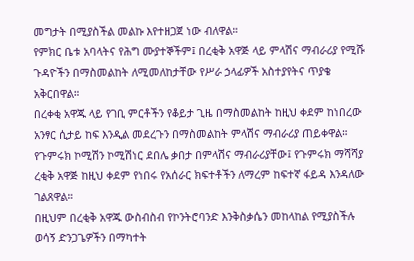መግታት በሚያስችል መልኩ እየተዘጋጀ ነው ብለዋል።
የምክር ቤቱ አባላትና የሕግ ሙያተኞችም፤ በረቂቅ አዋጅ ላይ ምላሽና ማብራሪያ የሚሹ ጉዳዮችን በማስመልከት ለሚመለከታቸው የሥራ ኃላፊዎች አስተያየትና ጥያቄ አቅርበዋል።
በረቀቂ አዋጁ ላይ የገቢ ምርቶችን የቆይታ ጊዜ በማስመልከት ከዚህ ቀደም ከነበረው አንፃር ሲታይ ከፍ እንዲል መደረጉን በማስመልከት ምላሽና ማብራሪያ ጠይቀዋል።
የጉምሩክ ኮሚሽን ኮሚሽነር ደበሌ ቃበታ በምላሽና ማብራሪያቸው፤ የጉምሩክ ማሻሻያ ረቂቅ አዋጅ ከዚህ ቀደም የነበሩ የአሰራር ክፍተቶችን ለማረም ከፍተኛ ፋይዳ እንዳለው ገልጸዋል።
በዚህም በረቂቅ አዋጁ ውስብስብ የኮንትሮባንድ እንቅስቃሴን መከላከል የሚያስችሉ ወሳኝ ድንጋጌዎችን በማካተት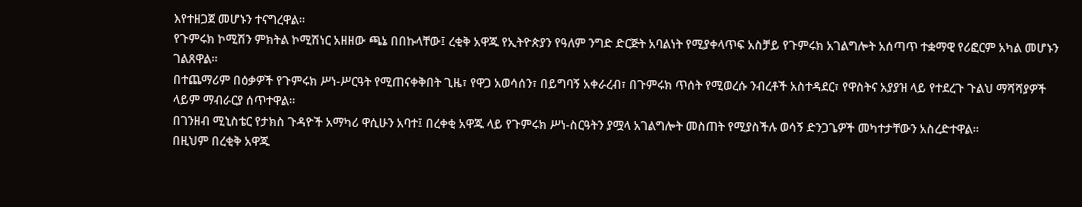እየተዘጋጀ መሆኑን ተናግረዋል።
የጉምሩክ ኮሚሽን ምክትል ኮሚሽነር አዘዘው ጫኔ በበኩላቸው፤ ረቂቅ አዋጁ የኢትዮጵያን የዓለም ንግድ ድርጅት አባልነት የሚያቀላጥፍ አስቻይ የጉምሩክ አገልግሎት አሰጣጥ ተቋማዊ የሪፎርም አካል መሆኑን ገልጸዋል።
በተጨማሪም በዕቃዎች የጉምሩክ ሥነ-ሥርዓት የሚጠናቀቅበት ጊዜ፣ የዋጋ አወሳሰን፣ በይግባኝ አቀራረብ፣ በጉምሩክ ጥሰት የሚወረሱ ንብረቶች አስተዳደር፣ የዋስትና አያያዝ ላይ የተደረጉ ጉልህ ማሻሻያዎች ላይም ማብራርያ ሰጥተዋል።
በገንዘብ ሚኒስቴር የታክስ ጉዳዮች አማካሪ ዋሲሁን አባተ፤ በረቀቂ አዋጁ ላይ የጉምሩክ ሥነ-ስርዓትን ያሟላ አገልግሎት መስጠት የሚያስችሉ ወሳኝ ድንጋጌዎች መካተታቸውን አስረድተዋል።
በዚህም በረቂቅ አዋጁ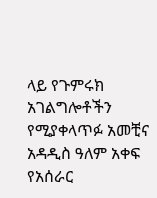ላይ የጉምሩክ አገልግሎቶችን የሚያቀላጥፉ አመቺና አዳዲስ ዓለም አቀፍ የአሰራር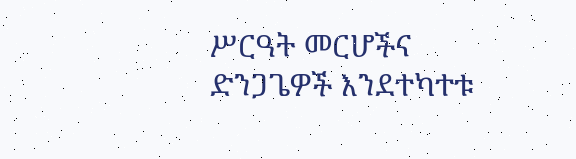ሥርዓት መርሆችና ድንጋጌዎች እንደተካተቱ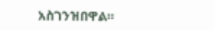አስገንዝበዋል።